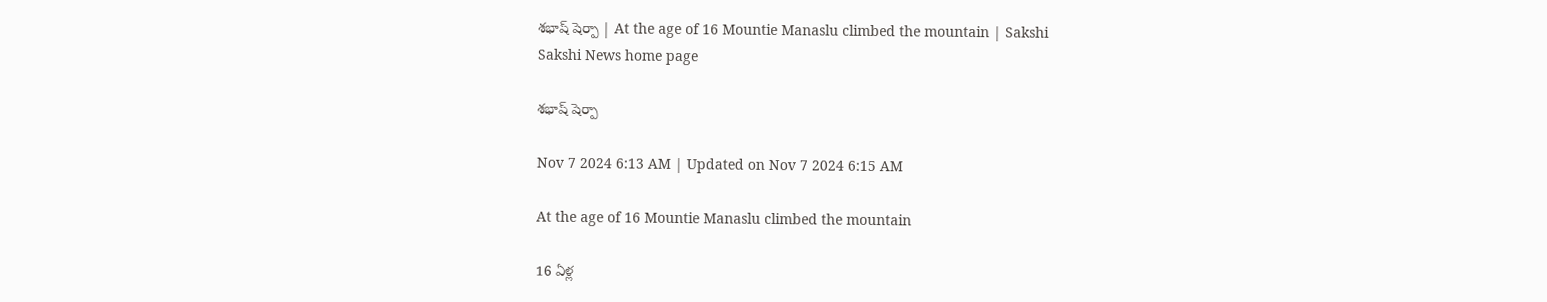శభాష్ షెర్పా | At the age of 16 Mountie Manaslu climbed the mountain | Sakshi
Sakshi News home page

శభాష్ షెర్పా

Nov 7 2024 6:13 AM | Updated on Nov 7 2024 6:15 AM

At the age of 16 Mountie Manaslu climbed the mountain

16 ఏళ్ల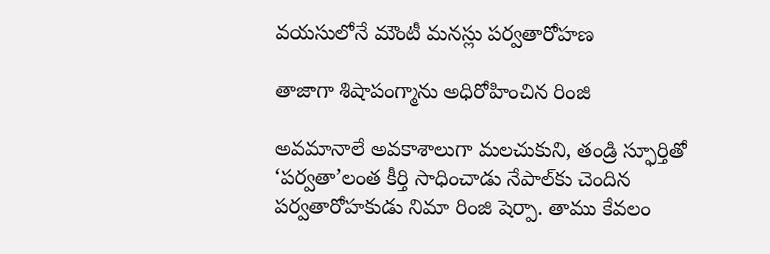వయసులోనే మౌంటీ మనస్లు పర్వతారోహణ

తాజాగా శిషాపంగ్మాను అధిరోహించిన రింజి

అవమానాలే అవకాశాలుగా మలచుకుని, తండ్రి స్ఫూర్తితో ‘పర్వతా’లంత కీర్తి సాధించాడు నేపాల్‌కు చెందిన పర్వతారోహకుడు నిమా రింజి షెర్పా. తాము కేవలం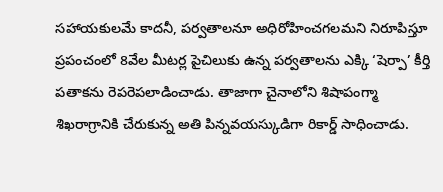సహాయకులమే కాదనీ, పర్వతాలనూ అధిరోహించగలమని నిరూపిస్తూ ప్రపంచంలో 8వేల మీటర్ల పైచిలుకు ఉన్న పర్వతాలను ఎక్కి ‘షెర్పా’ కీర్తి పతాకను రెపరెపలాడించాడు. తాజాగా చైనాలోని శిషాపంగ్మా  శిఖరాగ్రానికి చేరుకున్న అతి పిన్నవయస్కుడిగా రికార్డ్‌ సాధించాడు.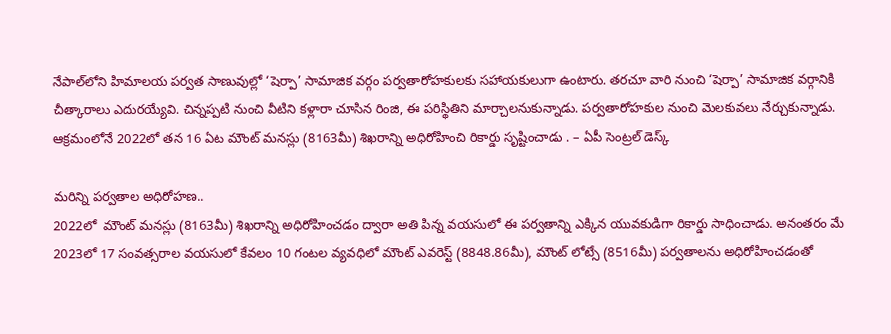నేపాల్‌లోని హిమాలయ పర్వత సాణువుల్లో ‘షెర్పా’ సామాజిక వర్గం పర్వతారోహకులకు సహాయకులుగా ఉంటారు. తరచూ వారి నుంచి ‘షెర్పా’ సామాజిక వర్గానికి చీత్కారాలు ఎదురయ్యేవి. చిన్నప్పటి నుంచి వీటిని కళ్లారా చూసిన రింజి, ఈ పరిస్థితిని మార్చాలనుకున్నాడు. పర్వతారోహకుల నుంచి మెలకువలు నేర్చుకున్నాడు. ఆక్రమంలోనే 2022లో తన 16 ఏట మౌంట్‌ మనస్లు (8163మీ) శిఖరాన్ని అధిరోహించి రికార్డు సృష్టించాడు . – ఏపీ సెంట్రల్‌ డెస్క్‌

మరిన్ని పర్వతాల అధిరోహణ..
2022లో  మౌంట్‌ మనస్లు (8163మీ) శిఖరాన్ని అధిరోహించడం ద్వారా అతి పిన్న వయసులో ఈ పర్వతాన్ని ఎక్కిన యువకుడిగా రికార్డు సాధించాడు. అనంతరం మే 2023లో 17 సంవత్సరాల వయసులో కేవలం 10 గంటల వ్యవధిలో మౌంట్‌ ఎవరెస్ట్‌ (8848.86మీ), మౌంట్‌ లోట్సే (8516మీ) పర్వతాలను అధిరోహించడంతో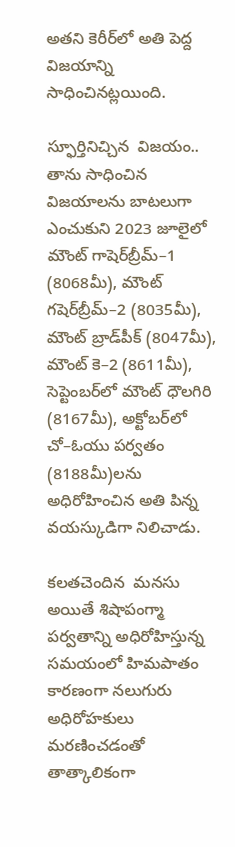అతని కెరీర్‌లో అతి పెద్ద విజయాన్ని సాధించినట్లయింది.

స్ఫూర్తినిచ్చిన  విజయం..
తాను సాధించిన విజయాలను బాటలుగా ఎంచుకుని 2023 జూలైలో మౌంట్‌ గాషెర్‌బ్రీమ్‌–1 (8068మీ), మౌంట్‌ గషెర్‌బ్రీమ్‌–2 (8035మీ), మౌంట్‌ బ్రాడ్‌పీక్‌ (8047మీ), మౌంట్‌ కె–2 (8611మీ),  సెప్టెంబర్‌లో మౌంట్‌ ధౌలగిరి (8167మీ), అక్టోబర్‌లో చో–ఓయు పర్వతం (8188మీ)లను అధిరోహించిన అతి పిన్న వయస్కుడిగా నిలిచాడు.

కలతచెందిన  మనసు
అయితే శిషాపంగ్మా పర్వతాన్ని అధిరోహిస్తున్న సమయంలో హిమపాతం కారణంగా నలుగురు అధిరోహకులు మరణించడంతో తాత్కాలికంగా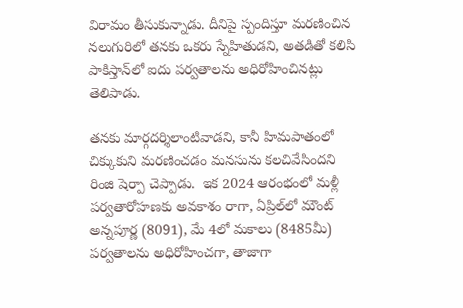విరామం తీసుకున్నాడు. దీనిపై స్పందిస్తూ మరణించిన నలుగురిలో తనకు ఒకరు స్నేహితుడని, అతడితో కలిసి పాకిస్తాన్‌లో ఐదు పర్వతాలను అధిరోహించినట్లు తెలిపాడు.

తనకు మార్గదర్శిలాంటివాడని, కానీ హిమపాతంలో చిక్కుకుని మరణించడం మనసును కలచివేసిందని రింజి షెర్పా చెప్పాడు.  ఇక 2024 ఆరంభంలో మళ్లీ పర్వతారోహణకు అవకాశం రాగా, ఏప్రిల్‌లో మౌంట్‌ అన్నపూర్ణ (8091), మే 4లో మకాలు (8485మీ) పర్వతాలను అధిరోహించగా, తాజాగా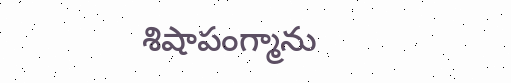శిషాపంగ్మాను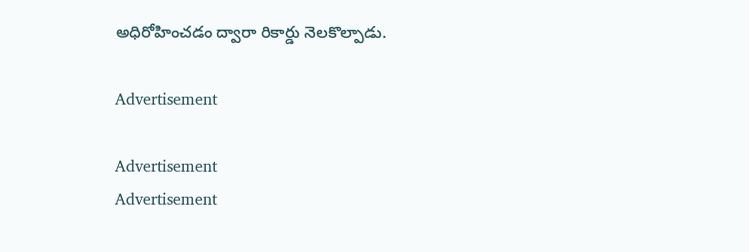అధిరోహించడం ద్వారా రికార్డు నెలకొల్పాడు.

Advertisement

Advertisement
Advertisement